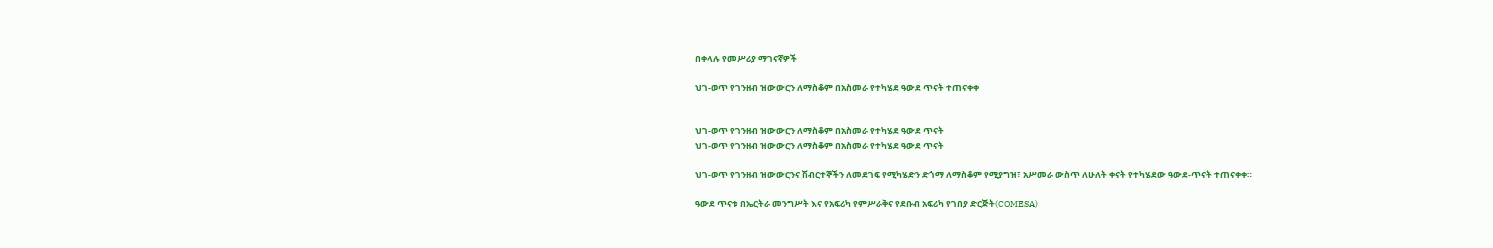በቀላሉ የመሥሪያ ማገናኛዎች

ህገ-ወጥ የገንዘብ ዝውውርን ለማስቆም በአስመራ የተካሄደ ዓውደ ጥናት ተጠናቀቀ


ህገ-ወጥ የገንዘብ ዝውውርን ለማስቆም በአስመራ የተካሄደ ዓውደ ጥናት
ህገ-ወጥ የገንዘብ ዝውውርን ለማስቆም በአስመራ የተካሄደ ዓውደ ጥናት

ህገ-ወጥ የገንዘብ ዝውውርንና ሽብርተኞችን ለመደገፍ የሚካሄድን ድጎማ ለማስቆም የሚያግዝ፣ አሥመራ ውስጥ ለሁለት ቀናት የተካሄደው ዓውደ-ጥናት ተጠናቀቀ።

ዓውደ ጥናቱ በኤርትራ መንግሥት እና የአፍሪካ የምሥራቅና የደቡብ አፍሪካ የገበያ ድርጅት(COMESA)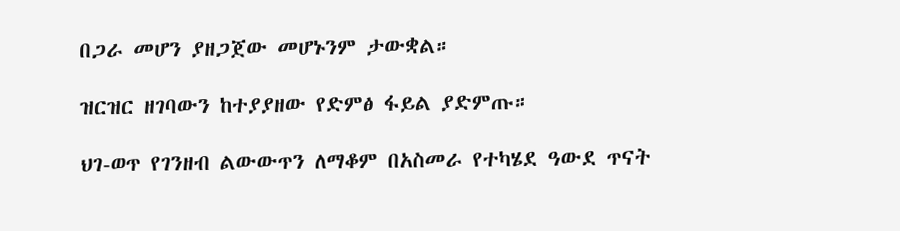በጋራ መሆን ያዘጋጀው መሆኑንም ታውቋል።

ዝርዝር ዘገባውን ከተያያዘው የድምፅ ፋይል ያድምጡ።

ህገ-ወጥ የገንዘብ ልውውጥን ለማቆም በአስመራ የተካሄደ ዓውደ ጥናት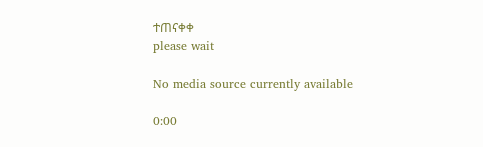ተጠናቀቀ
please wait

No media source currently available

0:00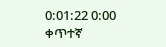0:01:22 0:00
ቀጥተኛ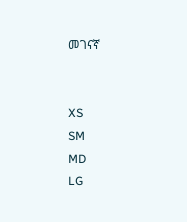መገናኛ


XS
SM
MD
LG